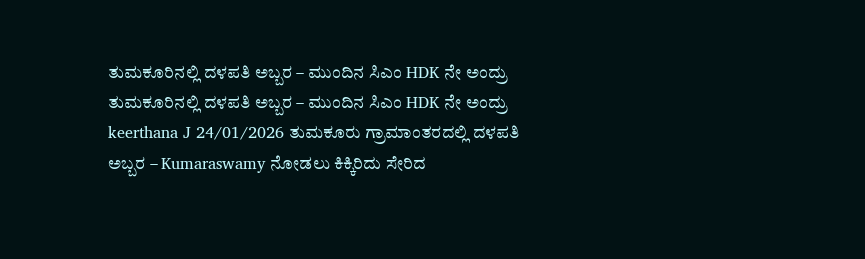ತುಮಕೂರಿನಲ್ಲಿ ದಳಪತಿ ಅಬ್ಬರ – ಮುಂದಿನ ಸಿಎಂ HDK ನೇ ಅಂದ್ರು ತುಮಕೂರಿನಲ್ಲಿ ದಳಪತಿ ಅಬ್ಬರ – ಮುಂದಿನ ಸಿಎಂ HDK ನೇ ಅಂದ್ರು keerthana J 24/01/2026 ತುಮಕೂರು ಗ್ರಾಮಾಂತರದಲ್ಲಿ ದಳಪತಿ ಅಬ್ಬರ – Kumaraswamy ನೋಡಲು ಕಿಕ್ಕಿರಿದು ಸೇರಿದ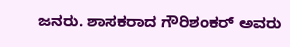ಜನರು. ಶಾಸಕರಾದ ಗೌರಿಶಂಕರ್ ಅವರು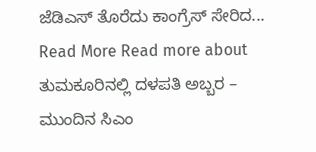ಜೆಡಿಎಸ್ ತೊರೆದು ಕಾಂಗ್ರೆಸ್ ಸೇರಿದ... Read More Read more about ತುಮಕೂರಿನಲ್ಲಿ ದಳಪತಿ ಅಬ್ಬರ – ಮುಂದಿನ ಸಿಎಂ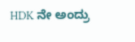HDK ನೇ ಅಂದ್ರು